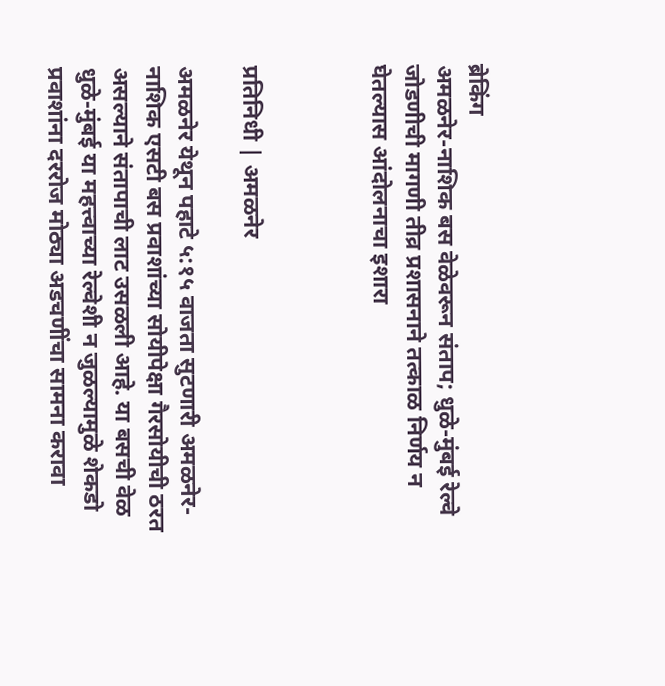ब्रेकिंग
अमळनेर-नाशिक बस वेळेवरून संताप; धुळे-मुंबई रेल्वे जोडणीची मागणी तीव्र प्रशासनाने तत्काळ निर्णय न घेतल्यास आंदोलनाचा इशारा



प्रतिनिधी | अमळनेर

अमळनेर येथून पहाटे ५:१५ वाजता सुटणारी अमळनेर-नाशिक एसटी बस प्रवाशांच्या सोयीपेक्षा गैरसोयीची ठरत असल्याने संतापाची लाट उसळली आहे. या बसची वेळ धुळे-मुंबई या महत्त्वाच्या रेल्वेशी न जुळल्यामुळे शेकडो प्रवाशांना दररोज मोठ्या अडचणींचा सामना करावा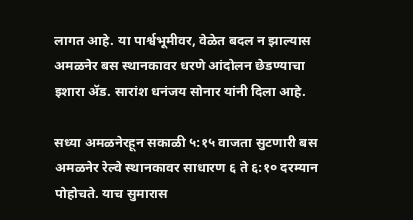लागत आहे. या पार्श्वभूमीवर, वेळेत बदल न झाल्यास अमळनेर बस स्थानकावर धरणे आंदोलन छेडण्याचा इशारा ॲड. सारांश धनंजय सोनार यांनी दिला आहे.

सध्या अमळनेरहून सकाळी ५:१५ वाजता सुटणारी बस अमळनेर रेल्वे स्थानकावर साधारण ६ ते ६:१० दरम्यान पोहोचते. याच सुमारास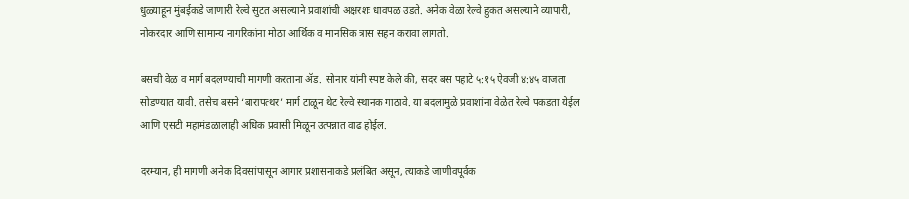धुळ्याहून मुंबईकडे जाणारी रेल्वे सुटत असल्याने प्रवाशांची अक्षरशः धावपळ उडते. अनेक वेळा रेल्वे हुकत असल्याने व्यापारी, नोकरदार आणि सामान्य नागरिकांना मोठा आर्थिक व मानसिक त्रास सहन करावा लागतो.

बसची वेळ व मार्ग बदलण्याची मागणी करताना ॲड. सोनार यांनी स्पष्ट केले की, सदर बस पहाटे ५:१५ ऐवजी ४:४५ वाजता सोडण्यात यावी. तसेच बसने ‘बारापत्थर’ मार्ग टाळून थेट रेल्वे स्थानक गाठावे. या बदलामुळे प्रवाशांना वेळेत रेल्वे पकडता येईल आणि एसटी महामंडळालाही अधिक प्रवासी मिळून उत्पन्नात वाढ होईल.

दरम्यान, ही मागणी अनेक दिवसांपासून आगार प्रशासनाकडे प्रलंबित असून, त्याकडे जाणीवपूर्वक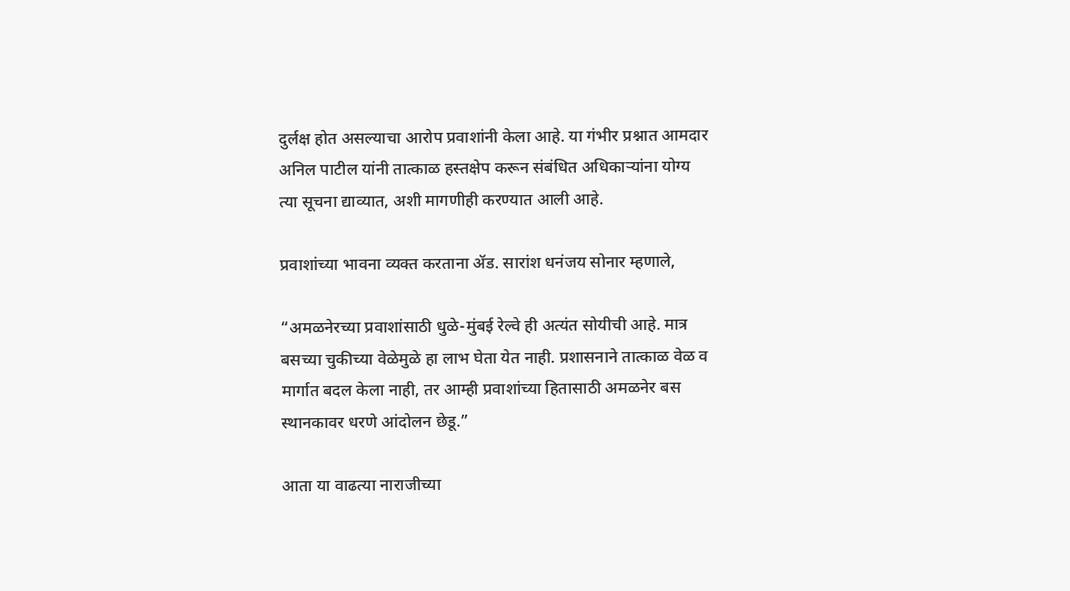दुर्लक्ष होत असल्याचा आरोप प्रवाशांनी केला आहे. या गंभीर प्रश्नात आमदार अनिल पाटील यांनी तात्काळ हस्तक्षेप करून संबंधित अधिकाऱ्यांना योग्य त्या सूचना द्याव्यात, अशी मागणीही करण्यात आली आहे.

प्रवाशांच्या भावना व्यक्त करताना ॲड. सारांश धनंजय सोनार म्हणाले,

“अमळनेरच्या प्रवाशांसाठी धुळे-मुंबई रेल्वे ही अत्यंत सोयीची आहे. मात्र बसच्या चुकीच्या वेळेमुळे हा लाभ घेता येत नाही. प्रशासनाने तात्काळ वेळ व मार्गात बदल केला नाही, तर आम्ही प्रवाशांच्या हितासाठी अमळनेर बस स्थानकावर धरणे आंदोलन छेडू.”

आता या वाढत्या नाराजीच्या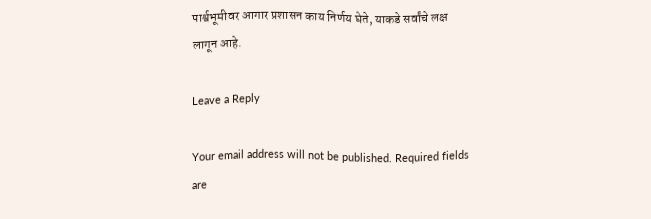पार्श्वभूमीवर आगार प्रशासन काय निर्णय घेते, याकडे सर्वांचे लक्ष लागून आहे.

Leave a Reply

Your email address will not be published. Required fields are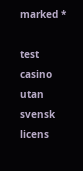marked *

test
casino utan svensk licens